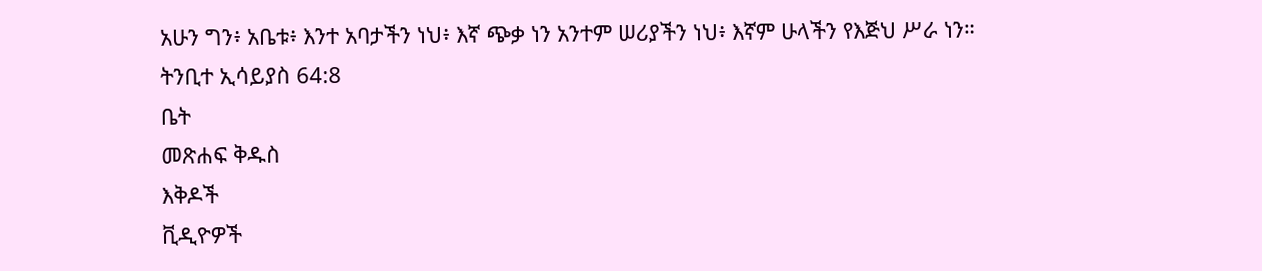አሁን ግን፥ አቤቱ፥ እንተ አባታችን ነህ፥ እኛ ጭቃ ነን አንተም ሠሪያችን ነህ፥ እኛም ሁላችን የእጅህ ሥራ ነን።
ትንቢተ ኢሳይያስ 64:8
ቤት
መጽሐፍ ቅዱስ
እቅዶች
ቪዲዮዎች